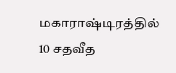மகாராஷ்டிரத்தில் 10 சதவீத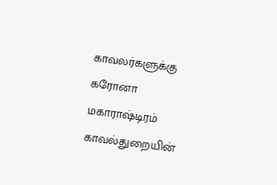காவலர்களுக்கு கரோனா
மகாராஷ்டிரம் காவல்துறையின்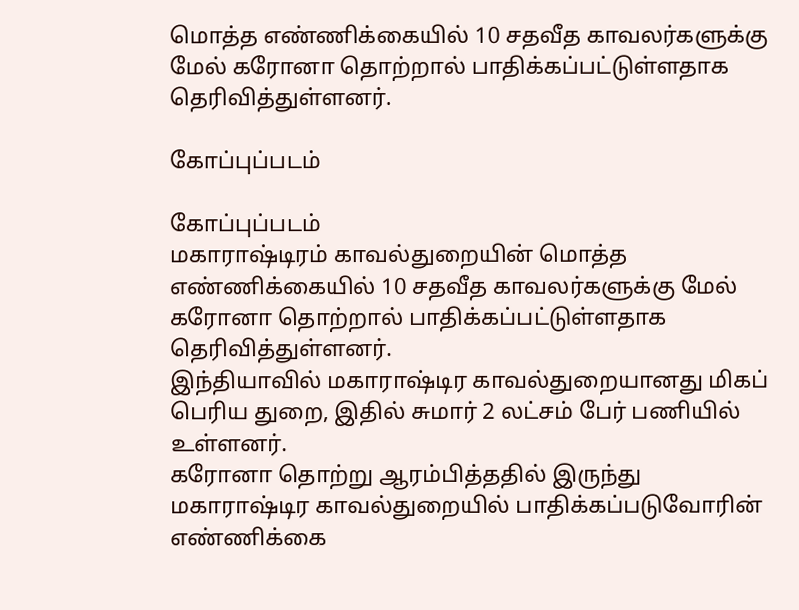மொத்த எண்ணிக்கையில் 10 சதவீத காவலர்களுக்கு மேல் கரோனா தொற்றால் பாதிக்கப்பட்டுள்ளதாக தெரிவித்துள்ளனர்.

கோப்புப்படம்

கோப்புப்படம்
மகாராஷ்டிரம் காவல்துறையின் மொத்த எண்ணிக்கையில் 10 சதவீத காவலர்களுக்கு மேல் கரோனா தொற்றால் பாதிக்கப்பட்டுள்ளதாக தெரிவித்துள்ளனர்.
இந்தியாவில் மகாராஷ்டிர காவல்துறையானது மிகப் பெரிய துறை, இதில் சுமார் 2 லட்சம் பேர் பணியில் உள்ளனர்.
கரோனா தொற்று ஆரம்பித்ததில் இருந்து மகாராஷ்டிர காவல்துறையில் பாதிக்கப்படுவோரின் எண்ணிக்கை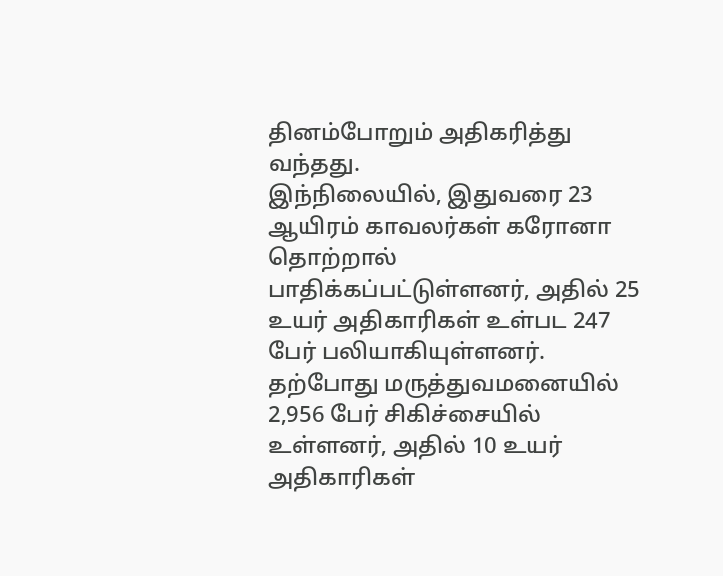தினம்போறும் அதிகரித்து வந்தது.
இந்நிலையில், இதுவரை 23 ஆயிரம் காவலர்கள் கரோனா தொற்றால் பாதிக்கப்பட்டுள்ளனர், அதில் 25 உயர் அதிகாரிகள் உள்பட 247 பேர் பலியாகியுள்ளனர்.
தற்போது மருத்துவமனையில் 2,956 பேர் சிகிச்சையில் உள்ளனர், அதில் 10 உயர் அதிகாரிகள்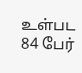உள்பட 84 பேர்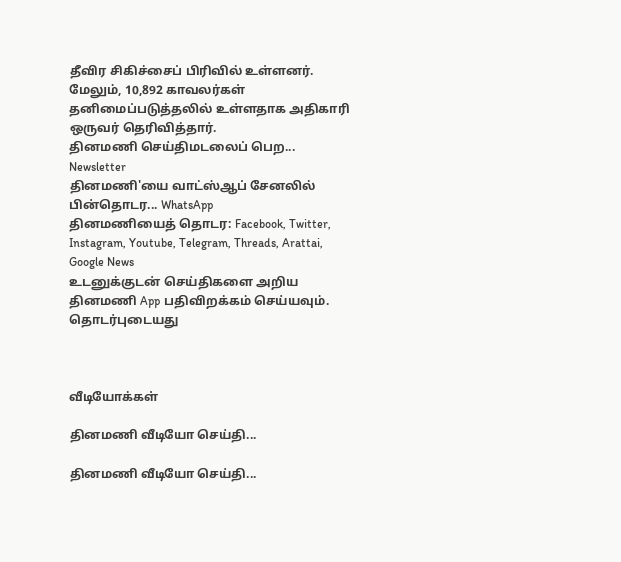தீவிர சிகிச்சைப் பிரிவில் உள்ளனர்.
மேலும், 10,892 காவலர்கள் தனிமைப்படுத்தலில் உள்ளதாக அதிகாரி ஒருவர் தெரிவித்தார்.
தினமணி செய்திமடலைப் பெற... Newsletter
தினமணி'யை வாட்ஸ்ஆப் சேனலில் பின்தொடர... WhatsApp
தினமணியைத் தொடர: Facebook, Twitter, Instagram, Youtube, Telegram, Threads, Arattai, Google News
உடனுக்குடன் செய்திகளை அறிய தினமணி App பதிவிறக்கம் செய்யவும்.
தொடர்புடையது



வீடியோக்கள்

தினமணி வீடியோ செய்தி...

தினமணி வீடியோ செய்தி...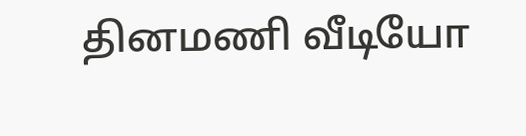தினமணி வீடியோ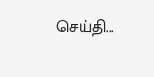செய்தி...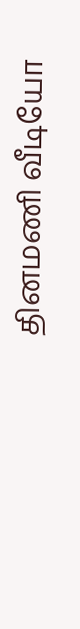தினமணி வீடியோ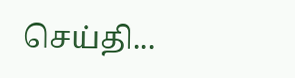செய்தி...